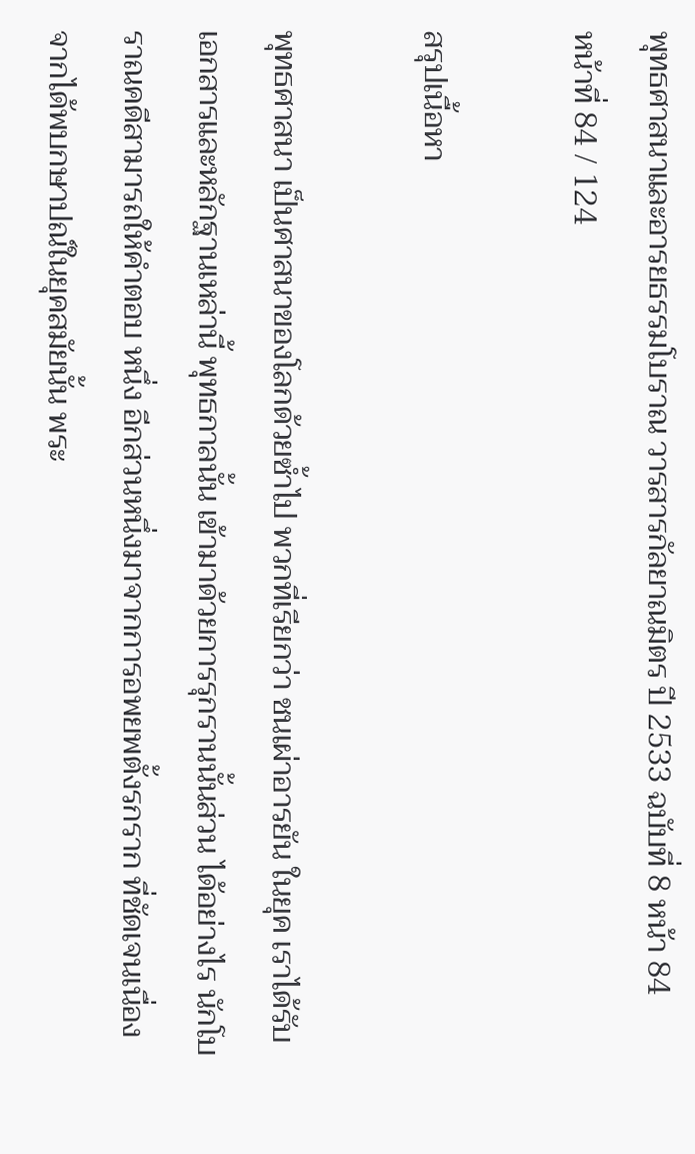พุทธศาสนาและอารยธรรมโบราณ วารสารกัลยาณมิตร ปี 2533 ฉบับที่ 8 หน้า 84
หน้าที่ 84 / 124

สรุปเนื้อหา

พุทธศาสนา เป็นศาสนาของโลกด้วยซ้ำไป พวกที่เรียกว่า ชนเผ่าอารยัน ในยุค เราได้รับเอกสารและหลักฐานเหล่านี้ พุทธกาลนั้น เข้ามาด้วยการรุกรานนั้นส่วน ได้อย่างไร นักโบราณคดีสามารถให้คำตอบ หนึ่ง อีกส่วนหนึ่งมาจากการอพยพตั้งรกราก ที่ชัดเจนเนื่องจากได้พบกษาปณ์ในยุคสมัยนั้น พระ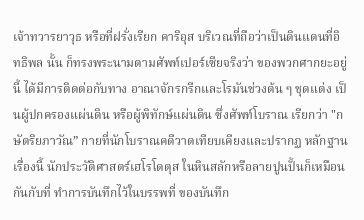เจ้าทวารยาวุธ หรือที่ฝรั่งเรียก คาริอุส บริเวณที่ถือว่าเป็นดินแดนที่อิทธิพล นั้น ก็ทรงพระนามตามศัพท์เปอร์เซียจริงว่า ของพวกศากยะอยู่นี้ ได้มีการติดต่อกับทาง อาณาจักรกรีกและโรมันช่วงต้น ๆ ชุดแต่ง เป็นผู้ปกครองแผ่นดิน หรือผู้พิทักษ์แผ่นดิน ซึ่งศัพท์โบราณ เรียกว่า "กษัตริยภาวัณ” กายที่นักโบราณคดีวาดเทียบเคียงและปรากฏ หลักฐานเรื่องนี้ นักประวัติศาสตร์เฮโรโดตุส ในหินสลักหรือลายปูนปั้นก็เหมือนกันกับที่ ทำการบันทึกไว้ในบรรพที่ ของบันทึก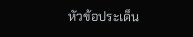หัวข้อประเด็น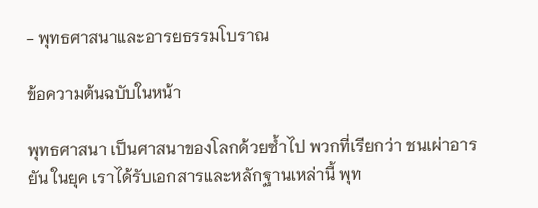- พุทธศาสนาและอารยธรรมโบราณ

ข้อความต้นฉบับในหน้า

พุทธศาสนา เป็นศาสนาของโลกด้วยซ้ำไป พวกที่เรียกว่า ชนเผ่าอารยัน ในยุค เราได้รับเอกสารและหลักฐานเหล่านี้ พุท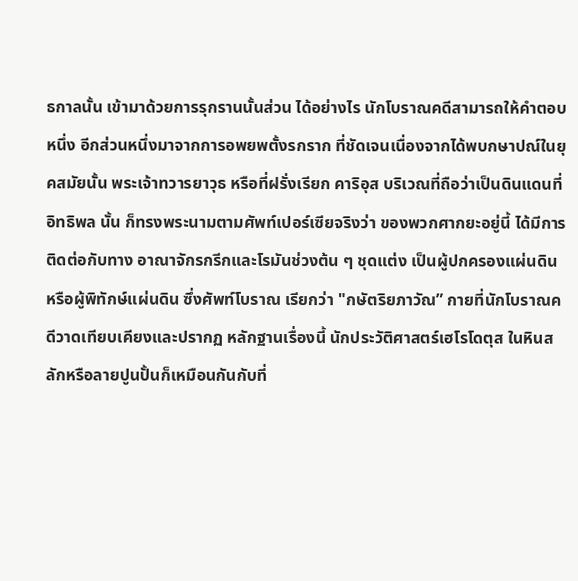ธกาลนั้น เข้ามาด้วยการรุกรานนั้นส่วน ได้อย่างไร นักโบราณคดีสามารถให้คำตอบ หนึ่ง อีกส่วนหนึ่งมาจากการอพยพตั้งรกราก ที่ชัดเจนเนื่องจากได้พบกษาปณ์ในยุคสมัยนั้น พระเจ้าทวารยาวุธ หรือที่ฝรั่งเรียก คาริอุส บริเวณที่ถือว่าเป็นดินแดนที่อิทธิพล นั้น ก็ทรงพระนามตามศัพท์เปอร์เซียจริงว่า ของพวกศากยะอยู่นี้ ได้มีการติดต่อกับทาง อาณาจักรกรีกและโรมันช่วงต้น ๆ ชุดแต่ง เป็นผู้ปกครองแผ่นดิน หรือผู้พิทักษ์แผ่นดิน ซึ่งศัพท์โบราณ เรียกว่า "กษัตริยภาวัณ” กายที่นักโบราณคดีวาดเทียบเคียงและปรากฏ หลักฐานเรื่องนี้ นักประวัติศาสตร์เฮโรโดตุส ในหินสลักหรือลายปูนปั้นก็เหมือนกันกับที่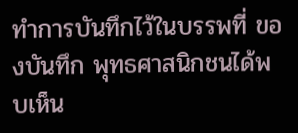ทำการบันทึกไว้ในบรรพที่ ของบันทึก พุทธศาสนิกชนได้พบเห็น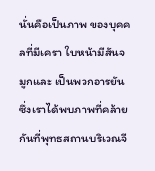นั่นคือเป็นภาพ ของบุคคลที่มีเครา ใบหน้ามีสันจมูกและ เป็นพวกอารยัน ซึ่งเราได้พบภาพที่คล้าย กันที่พุทธสถานบริเวณจี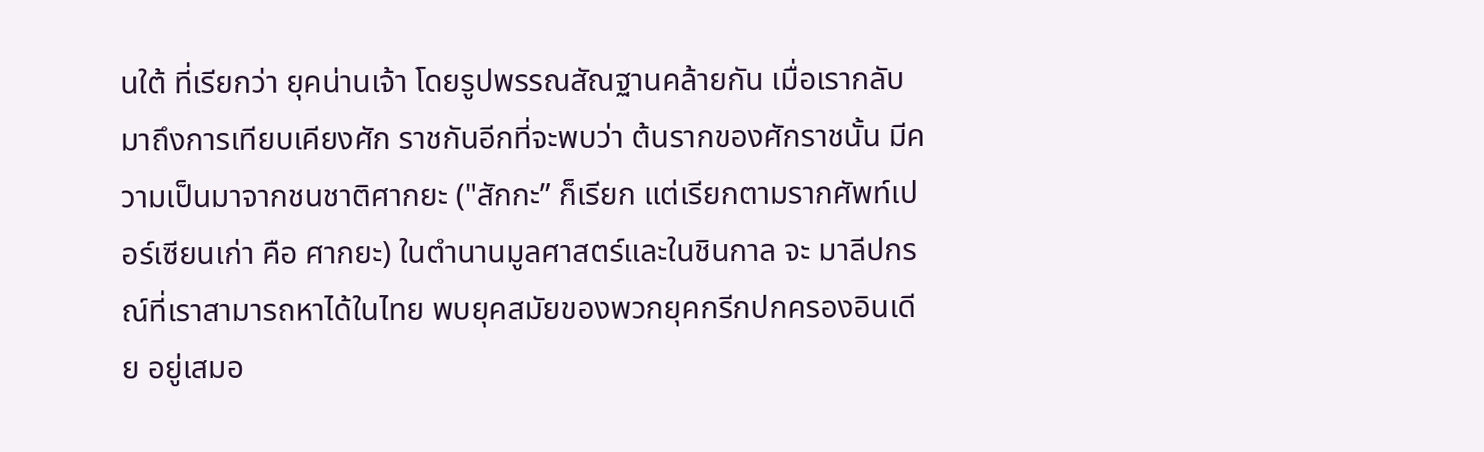นใต้ ที่เรียกว่า ยุคน่านเจ้า โดยรูปพรรณสัณฐานคล้ายกัน เมื่อเรากลับมาถึงการเทียบเคียงศัก ราชกันอีกที่จะพบว่า ต้นรากของศักราชนั้น มีความเป็นมาจากชนชาติศากยะ ("สักกะ” ก็เรียก แต่เรียกตามรากศัพท์เปอร์เซียนเก่า คือ ศากยะ) ในตำนานมูลศาสตร์และในชินกาล จะ มาลีปกรณ์ที่เราสามารถหาได้ในไทย พบยุคสมัยของพวกยุคกรีกปกครองอินเดีย อยู่เสมอ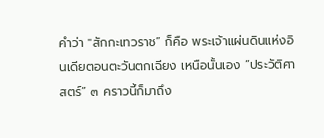คำว่า "สักกะเทวราช” ก็คือ พระเจ้าแผ่นดินแห่งอินเดียตอนตะวันตกเฉียง เหนือนั้นเอง “ประวัติศาสตร์” ๓ คราวนี้ก็มาถึง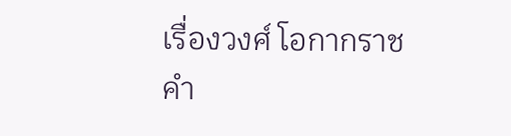เรื่องวงศ์ โอกากราช คำ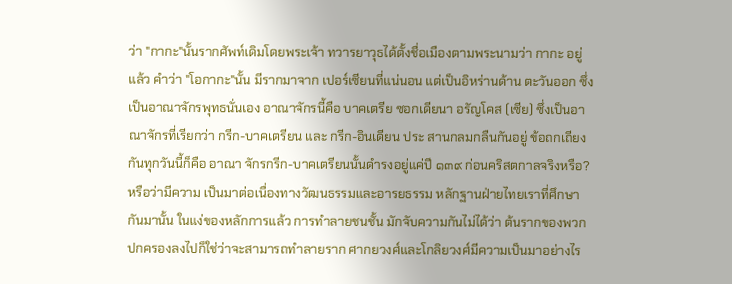ว่า "กากะ"นั้นรากศัพท์เดิมโดยพระเจ้า ทวารยาวุธได้ตั้งชื่อเมืองตามพระนามว่า กากะ อยู่แล้ว คำว่า "โอกากะ"นั้น มีรากมาจาก เปอร์เซียนที่แน่นอน แต่เป็นอิหร่านด้าน ตะวันออก ซึ่งเป็นอาณาจักรพุทธนั่นเอง อาณาจักรนี้คือ บาคเตรีย ซอกเดียนา อรัญโคส (เซีย) ซึ่งเป็นอาณาจักรที่เรียกว่า กรีก-บาคเตรียน และ กรีก-อินเดียน ประ สานกลมกลืนกันอยู่ ข้อถกเถียงกันทุกวันนี้ก็คือ อาณา จักรกรีก-บาคเตรียนนั้นดำรงอยู่แค่ปี ๑๓๙ ก่อนคริสตกาลจริงหรือ? หรือว่ามีความ เป็นมาต่อเนื่องทางวัฒนธรรมและอารยธรรม หลักฐานฝ่ายไทยเราที่ศึกษากันมานั้น ในแง่ของหลักการแล้ว การทำลายชนชั้น มักจับความกันไม่ได้ว่า ต้นรากของพวก ปกครองลงไปก็ใช่ว่าจะสามารถทำลายราก ศากยวงศ์และโกลิยวงศ์มีความเป็นมาอย่างไร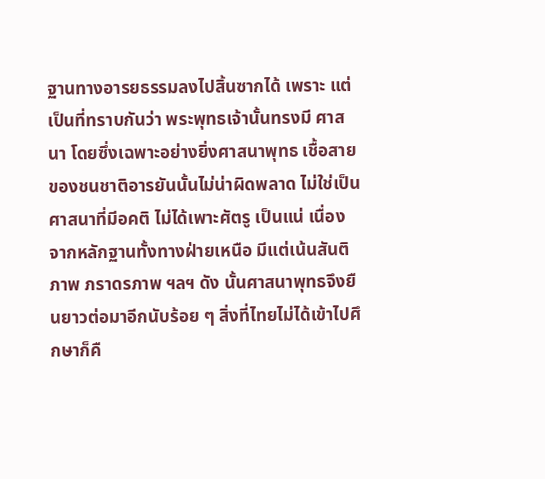ฐานทางอารยธรรมลงไปสิ้นซากได้ เพราะ แต่เป็นที่ทราบกันว่า พระพุทธเจ้านั้นทรงมี ศาสนา โดยซึ่งเฉพาะอย่างยิ่งศาสนาพุทธ เชื้อสายของชนชาติอารยันนั้นไม่น่าผิดพลาด ไม่ใช่เป็นศาสนาที่มีอคติ ไม่ได้เพาะศัตรู เป็นแน่ เนื่องจากหลักฐานทั้งทางฝ่ายเหนือ มีแต่เน้นสันติภาพ ภราดรภาพ ฯลฯ ดัง นั้นศาสนาพุทธจึงยืนยาวต่อมาอีกนับร้อย ๆ สิ่งที่ไทยไม่ได้เข้าไปศึกษาก็คื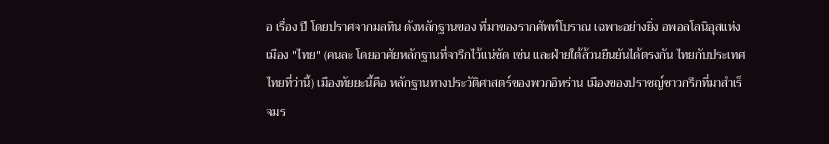อ เรื่อง ปี โดยปราศจากมลทิน ดังหลักฐานของ ที่มาของรากศัพท์โบราณ เฉพาะอย่างยิ่ง อพอลโลนิอุสแห่งเมือง "ไทย" (คนละ โดยอาศัยหลักฐานที่จารึกไว้แน่ชัด เช่น และฝ่ายใต้ล้วนยืนยันได้ตรงกัน ไทยกับประเทศไทยที่ว่านี้) เมืองทัยยะนี้คือ หลักฐานทางประวัติศาสตร์ของพวกอิหร่าน เมืองของปราชญ์ชาวกรีกที่มาสำเร็จมร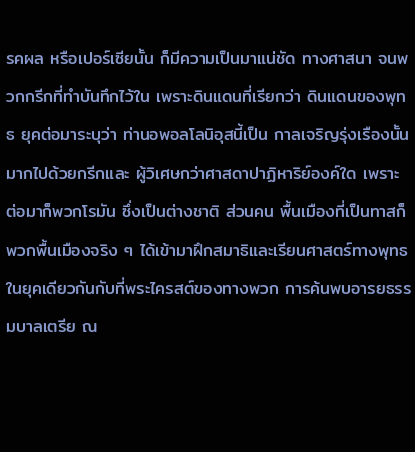รคผล หรือเปอร์เซียนั้น ก็มีความเป็นมาแน่ชัด ทางศาสนา จนพวกกรีกที่ทำบันทึกไว้ใน เพราะดินแดนที่เรียกว่า ดินแดนของพุทธ ยุคต่อมาระบุว่า ท่านอพอลโลนิอุสนี้เป็น กาลเจริญรุ่งเรืองนั้น มากไปด้วยกรีกและ ผู้วิเศษกว่าศาสดาปาฏิหาริย์องค์ใด เพราะ ต่อมาก็พวกโรมัน ซึ่งเป็นต่างชาติ ส่วนคน พื้นเมืองที่เป็นทาสก็พวกพื้นเมืองจริง ๆ ได้เข้ามาฝึกสมาธิและเรียนศาสตร์ทางพุทธ ในยุคเดียวกันกับที่พระไครสต์ของทางพวก การค้นพบอารยธรรมบาลเตรีย ณ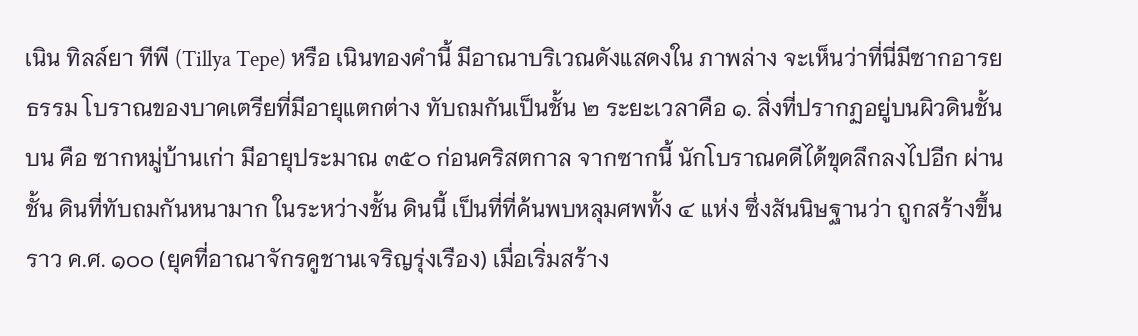เนิน ทิลล์ยา ทีพี (Tillya Tepe) หรือ เนินทองคำนี้ มีอาณาบริเวณดังแสดงใน ภาพล่าง จะเห็นว่าที่นี่มีซากอารยธรรม โบราณของบาคเตรียที่มีอายุแตกต่าง ทับถมกันเป็นชั้น ๒ ระยะเวลาคือ ๑. สิ่งที่ปรากฏอยู่บนผิวดินชั้นบน คือ ซากหมู่บ้านเก่า มีอายุประมาณ ๓๕๐ ก่อนคริสตกาล จากซากนี้ นักโบราณคดีได้ขุดลึกลงไปอีก ผ่านชั้น ดินที่ทับถมกันหนามาก ในระหว่างชั้น ดินนี้ เป็นที่ที่ค้นพบหลุมศพทั้ง ๔ แห่ง ซึ่งสันนิษฐานว่า ถูกสร้างขึ้นราว ค.ศ. ๑๐๐ (ยุคที่อาณาจักรคูชานเจริญรุ่งเรือง) เมื่อเริ่มสร้าง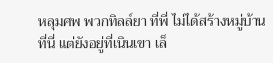หลุมศพ พวกทิลล์ยา ที่พี่ ไม่ได้สร้างหมู่บ้านที่นี่ แต่ยังอยู่ที่เนินเขา เล็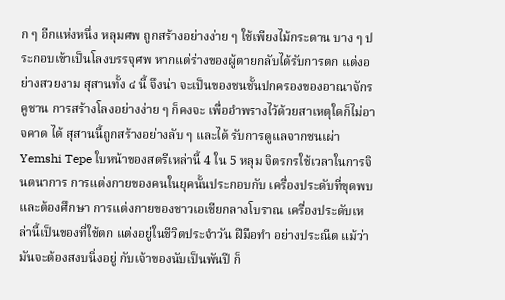ก ๆ อีกแห่งหนึ่ง หลุมศพ ถูกสร้างอย่างง่าย ๆ ใช้เพียงไม้กระดาน บาง ๆ ประกอบเข้าเป็นโลงบรรจุศพ หากแต่ร่างของผู้ตายกลับได้รับการตก แต่งอย่างสวยงาม สุสานทั้ง ๔ นี้ จึงน่า จะเป็นของชนชั้นปกครองของอาณาจักร คูชาน การสร้างโลงอย่างง่าย ๆ ก็คงจะ เพื่ออำพรางไว้ด้วยสาเหตุใดก็ไม่อาจคาด ได้ สุสานนี้ถูกสร้างอย่างลับ ๆ และได้ รับการดูแลจากชนเผ่า Yemshi Tepe ใบหน้าของสตรีเหล่านี้ 4 ใน 5 หลุม จิตรกรใช้เวลาในการจินตนาการ การแต่งกายของคนในยุคนั้นประกอบกับ เครื่องประดับที่ขุดพบ และต้องศึกษา การแต่งกายของชาวเอเชียกลางโบราณ เครื่องประดับเหล่านี้เป็นของที่ใช้ตก แต่งอยู่ในชีวิตประจำวัน ฝีมือทำ อย่างประณีต แม้ว่ามันจะต้องสงบนิ่งอยู่ กับเจ้าของนับเป็นพันปี ก็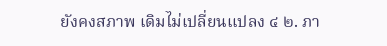ยังคงสภาพ เดิมไม่เปลี่ยนแปลง ๔ ๒. ภา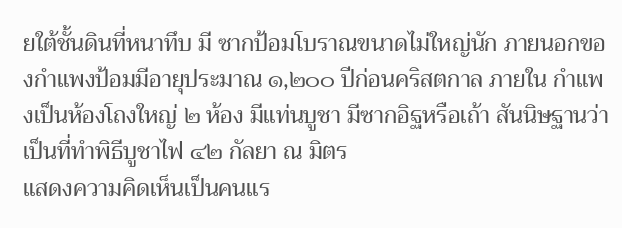ยใต้ชั้นดินที่หนาทึบ มี ซากป้อมโบราณขนาดไม่ใหญ่นัก ภายนอกของกำแพงป้อมมีอายุประมาณ ๑,๒๐๐ ปีก่อนคริสตกาล ภายใน กำแพงเป็นห้องโถงใหญ่ ๒ ห้อง มีแท่นบูชา มีซากอิฐหรือเถ้า สันนิษฐานว่าเป็นที่ทำพิธีบูชาไฟ ๔๒ กัลยา ณ มิตร
แสดงความคิดเห็นเป็นคนแร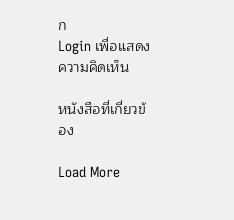ก
Login เพื่อแสดงความคิดเห็น

หนังสือที่เกี่ยวข้อง

Load More